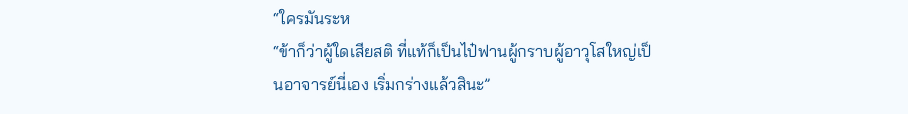“ใครมันระห
“ข้าก็ว่าผู้ใดเสียสติ ที่แท้ก็เป็นไป๋ฟานผู้กราบผู้อาวุโสใหญ่เป็นอาจารย์นี่เอง เริ่มกร่างแล้วสินะ”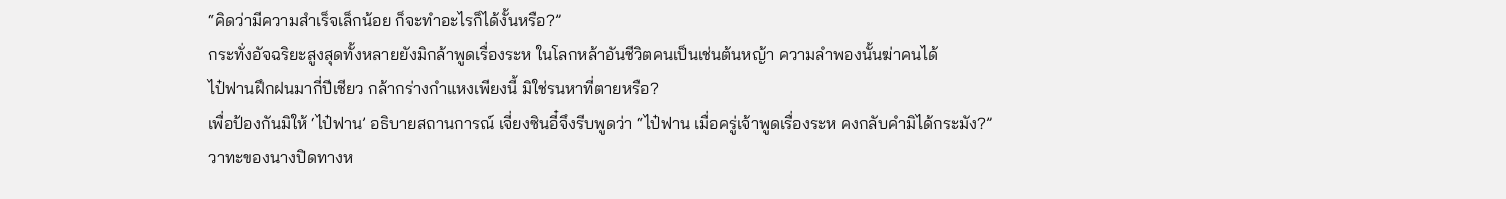“คิดว่ามีความสำเร็จเล็กน้อย ก็จะทำอะไรก็ได้งั้นหรือ?”
กระทั่งอัจฉริยะสูงสุดทั้งหลายยังมิกล้าพูดเรื่องระห ในโลกหล้าอันชีวิตคนเป็นเช่นต้นหญ้า ความลำพองนั้นฆ่าคนได้
ไป๋ฟานฝึกฝนมากี่ปีเชียว กล้ากร่างกำแหงเพียงนี้ มิใช่รนหาที่ตายหรือ?
เพื่อป้องกันมิให้ ‘ไป๋ฟาน’ อธิบายสถานการณ์ เจี่ยงซินอี๋จึงรีบพูดว่า “ไป๋ฟาน เมื่อครู่เจ้าพูดเรื่องระห คงกลับคำมิได้กระมัง?”
วาทะของนางปิดทางห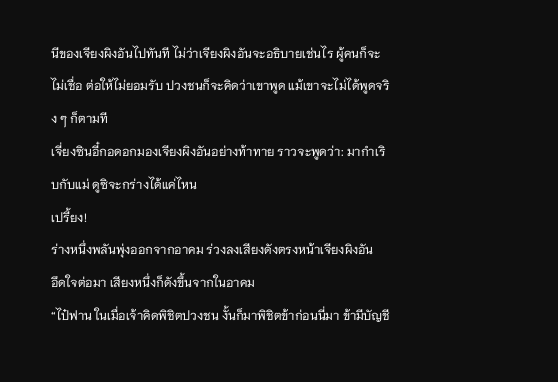นีของเจียงผิงอันไปทันที ไม่ว่าเจียงผิงอันจะอธิบายเช่นไร ผู้คนก็จะไม่เชื่อ ต่อให้ไม่ยอมรับ ปวงชนก็จะคิดว่าเขาพูด แม้เขาจะไม่ได้พูดจริง ๆ ก็ตามที
เจี่ยงซินอี๋กอดอกมองเจียงผิงอันอย่างท้าทาย ราวจะพูดว่า: มากำเริบกับแม่ ดูซิจะกร่างได้แค่ไหน
เปรี้ยง!
ร่างหนึ่งพลันพุ่งออกจากอาคม ร่วงลงเสียงดังตรงหน้าเจียงผิงอัน
อึดใจต่อมา เสียงหนึ่งก็ดังขึ้นจากในอาคม
“ไป๋ฟาน ในเมื่อเจ้าคิดพิชิตปวงชน งั้นก็มาพิชิตข้าก่อนนี่มา ข้ามีบัญชี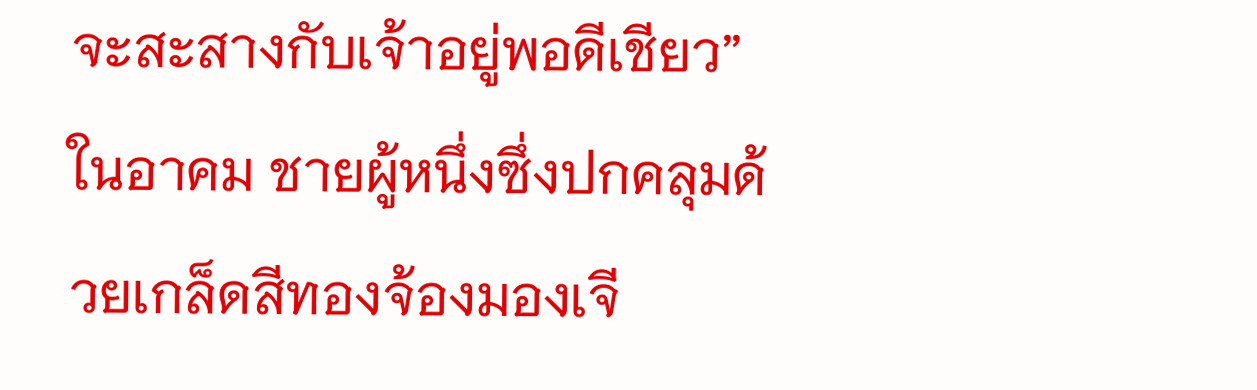จะสะสางกับเจ้าอยู่พอดีเชียว”
ในอาคม ชายผู้หนึ่งซึ่งปกคลุมด้วยเกล็ดสีทองจ้องมองเจี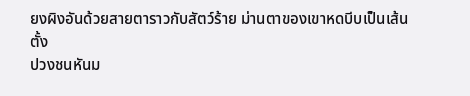ยงผิงอันด้วยสายตาราวกับสัตว์ร้าย ม่านตาของเขาหดบีบเป็นเส้นตั้ง
ปวงชนหันม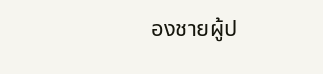องชายผู้ป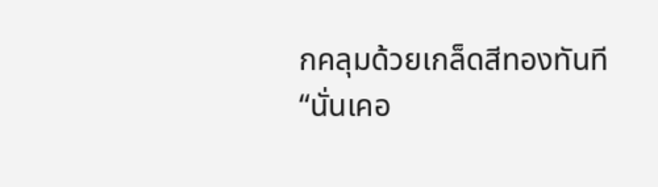กคลุมด้วยเกล็ดสีทองทันที
“นั่นเคอ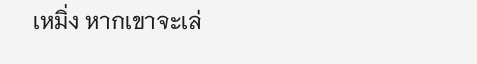เหมิ่ง หากเขาจะเล่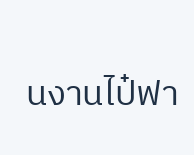นงานไป๋ฟา